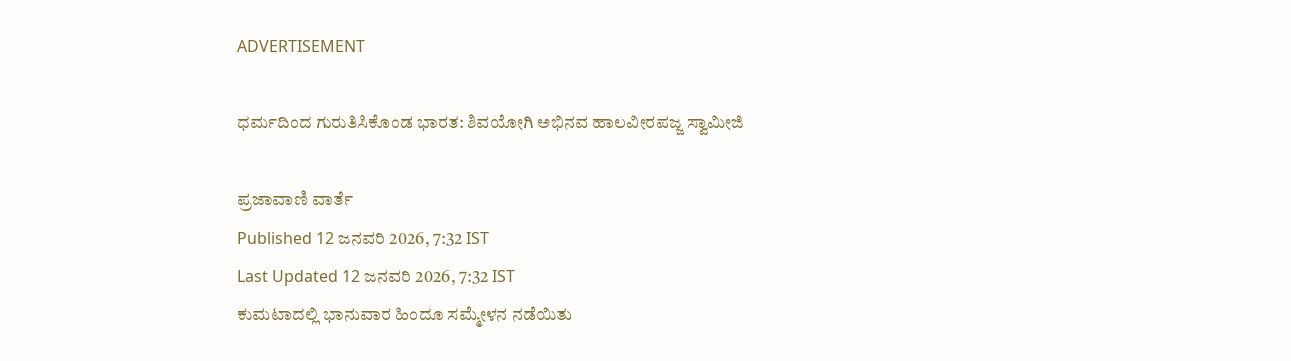ADVERTISEMENT

ಧರ್ಮದಿಂದ ಗುರುತಿಸಿಕೊಂಡ ಭಾರತ: ಶಿವಯೋಗಿ ಅಭಿನವ ಹಾಲವೀರಪಜ್ಜ ಸ್ವಾಮೀಜಿ

ಪ್ರಜಾವಾಣಿ ವಾರ್ತೆ
Published 12 ಜನವರಿ 2026, 7:32 IST
Last Updated 12 ಜನವರಿ 2026, 7:32 IST
ಕುಮಟಾದಲ್ಲಿ ಭಾನುವಾರ ಹಿಂದೂ ಸಮ್ಮೇಳನ ನಡೆಯಿತು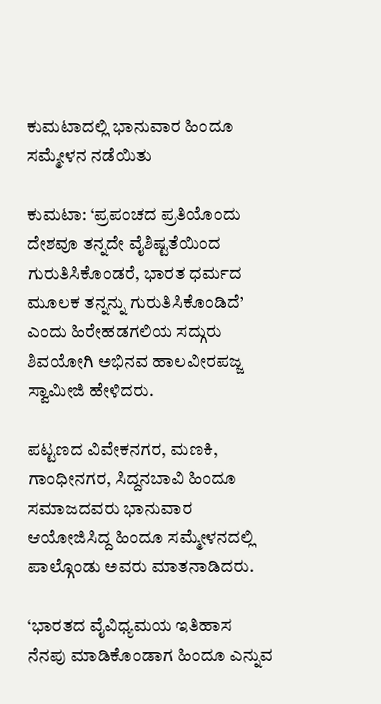ಕುಮಟಾದಲ್ಲಿ ಭಾನುವಾರ ಹಿಂದೂ ಸಮ್ಮೇಳನ ನಡೆಯಿತು

ಕುಮಟಾ: ‘ಪ್ರಪಂಚದ ಪ್ರತಿಯೊಂದು ದೇಶವೂ ತನ್ನದೇ ವೈಶಿಷ್ಟತೆಯಿಂದ ಗುರುತಿಸಿಕೊಂಡರೆ, ಭಾರತ ಧರ್ಮದ ಮೂಲಕ ತನ್ನನ್ನು ಗುರುತಿಸಿಕೊಂಡಿದೆ’ ಎಂದು ಹಿರೇಹಡಗಲಿಯ ಸದ್ಗುರು ಶಿವಯೋಗಿ ಅಭಿನವ ಹಾಲವೀರಪಜ್ಜ ಸ್ವಾಮೀಜಿ ಹೇಳಿದರು.

ಪಟ್ಟಣದ ವಿವೇಕನಗರ, ಮಣಕಿ, ಗಾಂಧೀನಗರ, ಸಿದ್ದನಬಾವಿ ಹಿಂದೂ ಸಮಾಜದವರು ಭಾನುವಾರ ಆಯೋಜಿಸಿದ್ದ ಹಿಂದೂ ಸಮ್ಮೇಳನದಲ್ಲಿ ಪಾಲ್ಗೊಂಡು ಅವರು ಮಾತನಾಡಿದರು.

‘ಭಾರತದ ವೈವಿಧ್ಯಮಯ ಇತಿಹಾಸ ನೆನಪು ಮಾಡಿಕೊಂಡಾಗ ಹಿಂದೂ ಎನ್ನುವ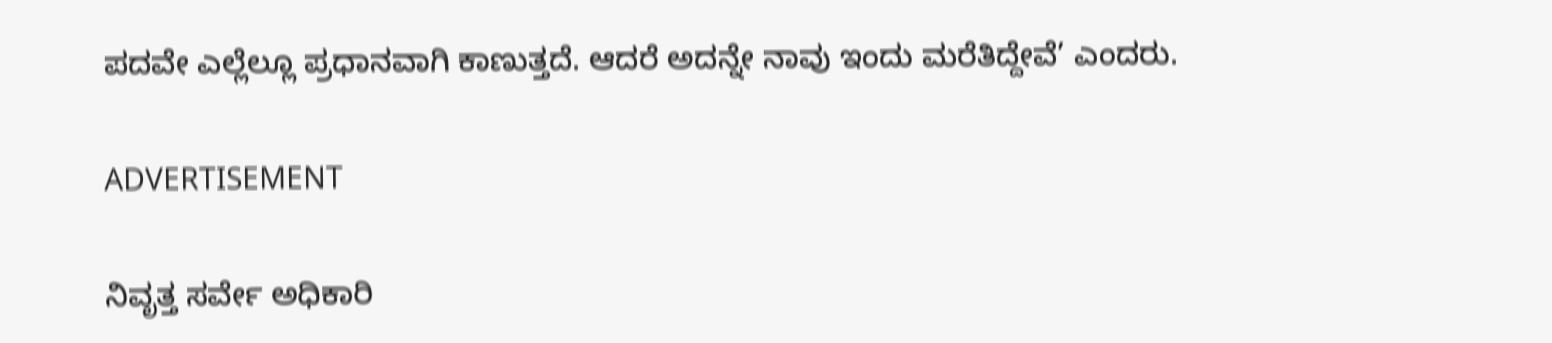ಪದವೇ ಎಲ್ಲೆಲ್ಲೂ ಪ್ರಧಾನವಾಗಿ ಕಾಣುತ್ತದೆ. ಆದರೆ ಅದನ್ನೇ ನಾವು ಇಂದು ಮರೆತಿದ್ದೇವೆ’ ಎಂದರು.

ADVERTISEMENT

ನಿವೃತ್ತ ಸರ್ವೇ ಅಧಿಕಾರಿ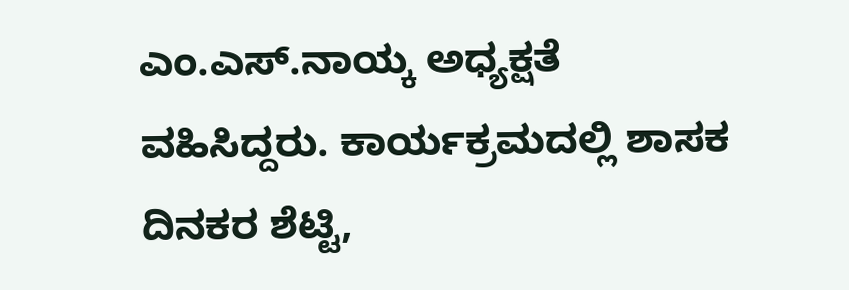ಎಂ.ಎಸ್.ನಾಯ್ಕ ಅಧ್ಯಕ್ಷತೆ ವಹಿಸಿದ್ದರು. ಕಾರ್ಯಕ್ರಮದಲ್ಲಿ ಶಾಸಕ ದಿನಕರ ಶೆಟ್ಟಿ,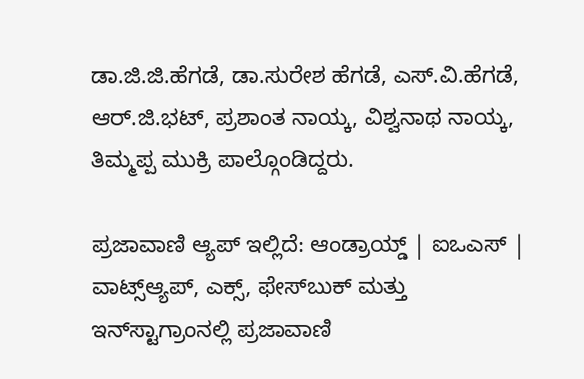ಡಾ.ಜಿ.ಜಿ.ಹೆಗಡೆ, ಡಾ.ಸುರೇಶ ಹೆಗಡೆ, ಎಸ್.ವಿ.ಹೆಗಡೆ, ಆರ್.ಜಿ.ಭಟ್, ಪ್ರಶಾಂತ ನಾಯ್ಕ, ವಿಶ್ವನಾಥ ನಾಯ್ಕ, ತಿಮ್ಮಪ್ಪ ಮುಕ್ರಿ ಪಾಲ್ಗೊಂಡಿದ್ದರು.

ಪ್ರಜಾವಾಣಿ ಆ್ಯಪ್ ಇಲ್ಲಿದೆ: ಆಂಡ್ರಾಯ್ಡ್ | ಐಒಎಸ್ | ವಾಟ್ಸ್ಆ್ಯಪ್, ಎಕ್ಸ್, ಫೇಸ್‌ಬುಕ್ ಮತ್ತು ಇನ್‌ಸ್ಟಾಗ್ರಾಂನಲ್ಲಿ ಪ್ರಜಾವಾಣಿ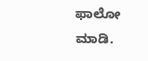ಫಾಲೋ ಮಾಡಿ.